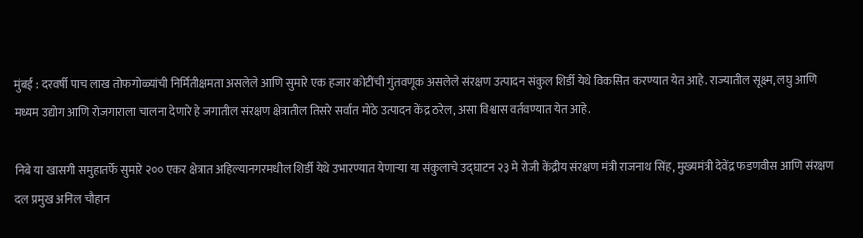मुंबई : दरवर्षी पाच लाख तोफगोळ्यांची निर्मितीक्षमता असलेले आणि सुमारे एक हजार कोटींची गुंतवणूक असलेले संरक्षण उत्पादन संकुल शिर्डी येथे विकसित करण्यात येत आहे. राज्यातील सूक्ष्म, लघु आणि मध्यम उद्योग आणि रोजगाराला चालना देणारे हे जगातील संरक्षण क्षेत्रातील तिसरे सर्वात मोठे उत्पादन केंद्र ठरेल, असा विश्वास वर्तवण्यात येत आहे.

निबे या खासगी समुहातर्फे सुमारे २०० एकर क्षेत्रात अहिल्यानगरमधील शिर्डी येथे उभारण्यात येणाऱ्या या संकुलाचे उद्घाटन २३ मे रोजी केंद्रीय संरक्षण मंत्री राजनाथ सिंह, मुख्यमंत्री देवेंद्र फडणवीस आणि संरक्षण दल प्रमुख अनिल चौहान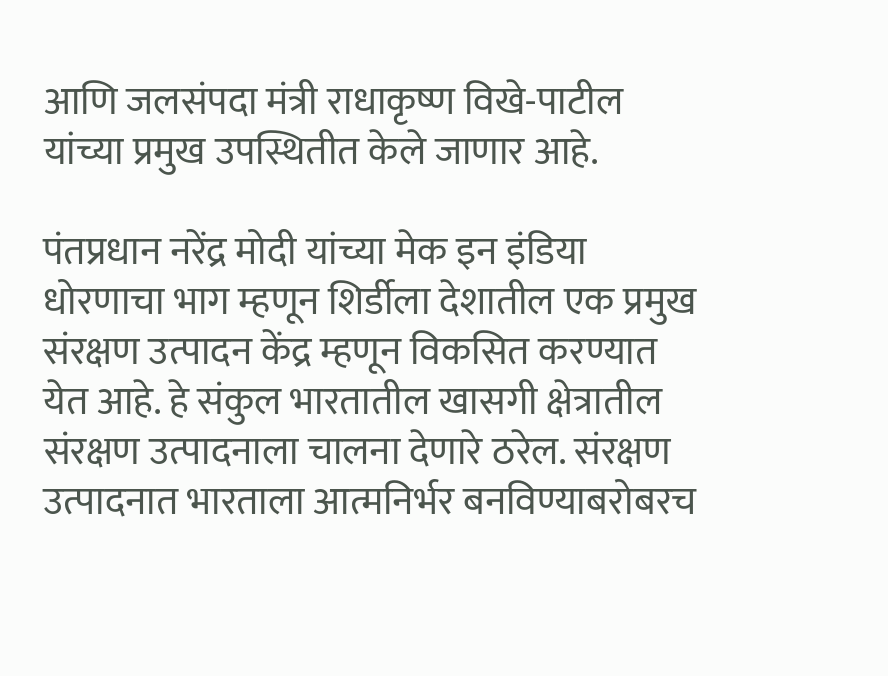आणि जलसंपदा मंत्री राधाकृष्ण विखे-पाटील यांच्या प्रमुख उपस्थितीत केले जाणार आहे.

पंतप्रधान नरेंद्र मोदी यांच्या मेक इन इंडिया धोरणाचा भाग म्हणून शिर्डीला देशातील एक प्रमुख संरक्षण उत्पादन केंद्र म्हणून विकसित करण्यात येत आहे. हे संकुल भारतातील खासगी क्षेत्रातील संरक्षण उत्पादनाला चालना देणारे ठरेल. संरक्षण उत्पादनात भारताला आत्मनिर्भर बनविण्याबरोबरच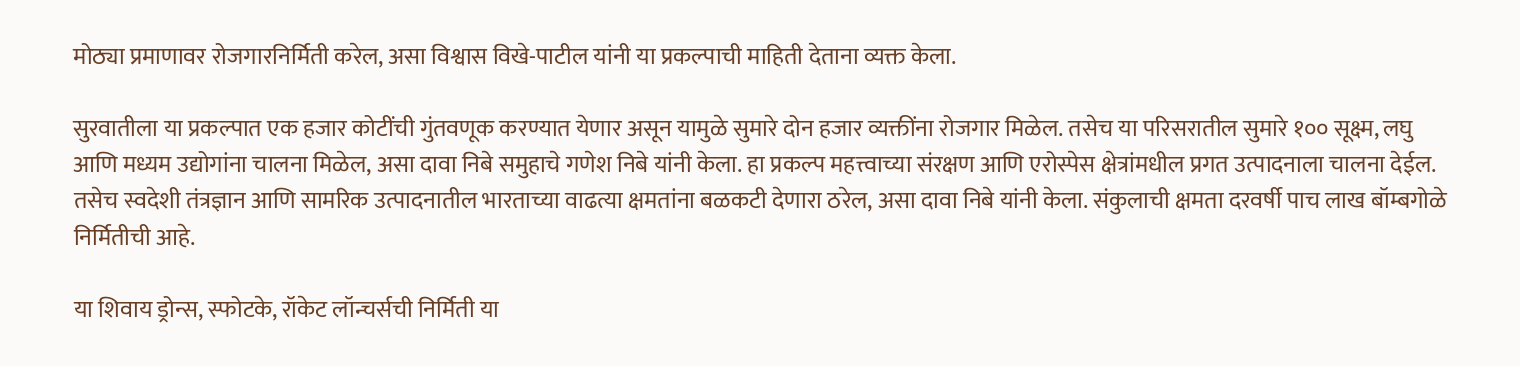मोठ्या प्रमाणावर रोजगारनिर्मिती करेल, असा विश्वास विखे-पाटील यांनी या प्रकल्पाची माहिती देताना व्यक्त केला.

सुरवातीला या प्रकल्पात एक हजार कोटींची गुंतवणूक करण्यात येणार असून यामुळे सुमारे दोन हजार व्यक्तींना रोजगार मिळेल. तसेच या परिसरातील सुमारे १०० सूक्ष्म, लघु आणि मध्यम उद्योगांना चालना मिळेल, असा दावा निबे समुहाचे गणेश निबे यांनी केला. हा प्रकल्प महत्त्वाच्या संरक्षण आणि एरोस्पेस क्षेत्रांमधील प्रगत उत्पादनाला चालना देईल. तसेच स्वदेशी तंत्रज्ञान आणि सामरिक उत्पादनातील भारताच्या वाढत्या क्षमतांना बळकटी देणारा ठरेल, असा दावा निबे यांनी केला. संकुलाची क्षमता दरवर्षी पाच लाख बॉम्बगोळे निर्मितीची आहे.

या शिवाय ड्रोन्स, स्फोटके, रॉकेट लॉन्चर्सची निर्मिती या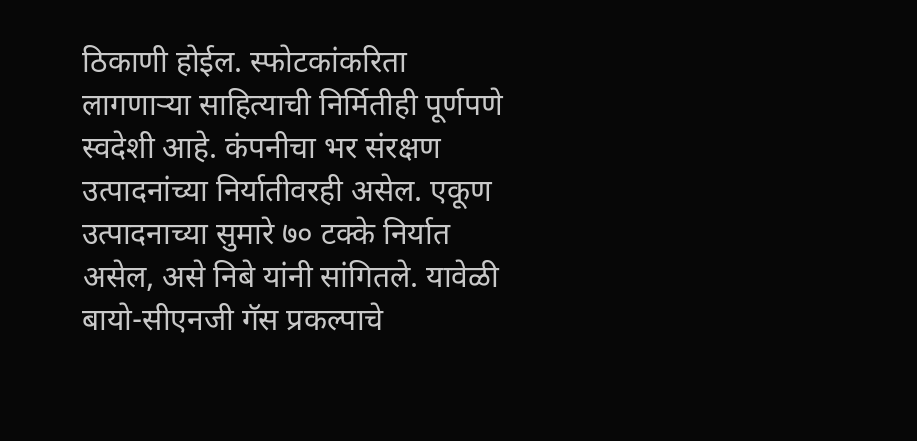ठिकाणी होईल. स्फोटकांकरिता लागणाऱ्या साहित्याची निर्मितीही पूर्णपणे स्वदेशी आहे. कंपनीचा भर संरक्षण उत्पादनांच्या निर्यातीवरही असेल. एकूण उत्पादनाच्या सुमारे ७० टक्के निर्यात असेल, असे निबे यांनी सांगितले. यावेळी बायो-सीएनजी गॅस प्रकल्पाचे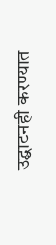उद्घाटनही करण्यात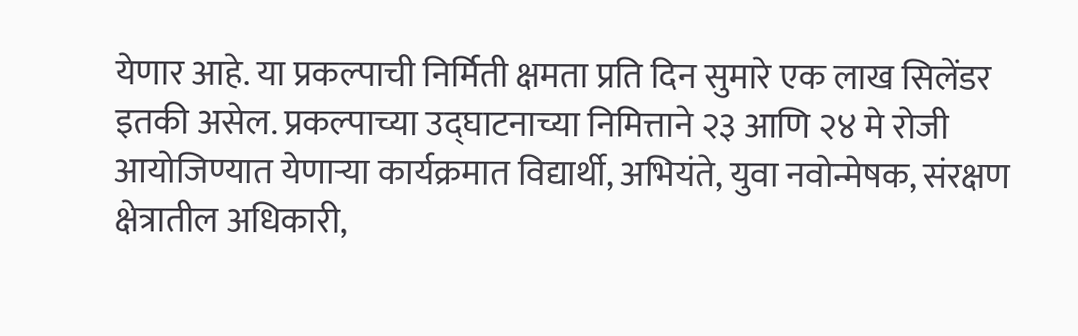येणार आहे. या प्रकल्पाची निर्मिती क्षमता प्रति दिन सुमारे एक लाख सिलेंडर इतकी असेल. प्रकल्पाच्या उद्घाटनाच्या निमित्ताने २३ आणि २४ मे रोजी आयोजिण्यात येणाऱ्या कार्यक्रमात विद्यार्थी, अभियंते, युवा नवोन्मेषक, संरक्षण क्षेत्रातील अधिकारी,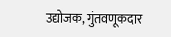उद्योजक, गुंतवणूकदार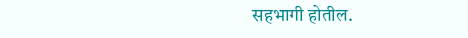सहभागी होतील.